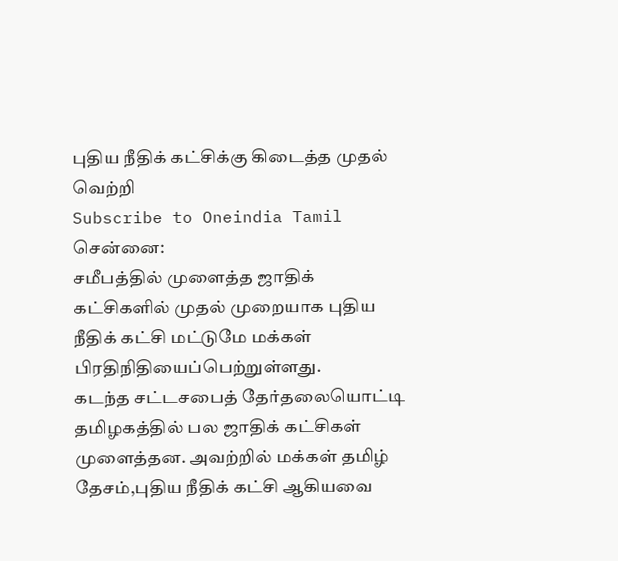புதிய நீதிக் கட்சிக்கு கிடைத்த முதல் வெற்றி
Subscribe to Oneindia Tamil
சென்னை:
சமீபத்தில் முளைத்த ஜாதிக் கட்சிகளில் முதல் முறையாக புதிய நீதிக் கட்சி மட்டுமே மக்கள் பிரதிநிதியைப்பெற்றுள்ளது.
கடந்த சட்டசபைத் தேர்தலையொட்டி தமிழகத்தில் பல ஜாதிக் கட்சிகள் முளைத்தன. அவற்றில் மக்கள் தமிழ் தேசம்,புதிய நீதிக் கட்சி ஆகியவை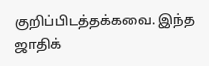குறிப்பிடத்தக்கவை. இந்த ஜாதிக்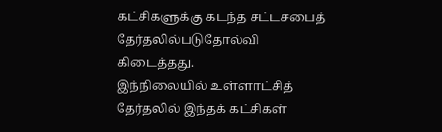கட்சிகளுக்கு கடந்த சட்டசபைத் தேர்தலில்படுதோல்வி கிடைத்தது.
இந்நிலையில் உள்ளாட்சித் தேர்தலில் இந்தக் கட்சிகள்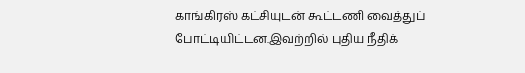காங்கிரஸ் கட்சியுடன் கூட்டணி வைத்துப் போட்டியிட்டன.இவற்றில் புதிய நீதிக்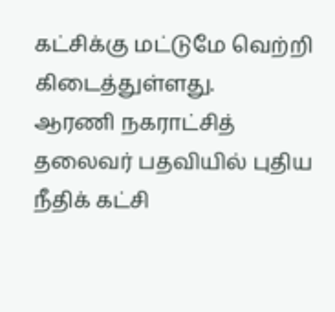கட்சிக்கு மட்டுமே வெற்றி கிடைத்துள்ளது.
ஆரணி நகராட்சித் தலைவர் பதவியில் புதிய நீதிக் கட்சி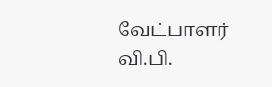வேட்பாளர் வி.பி.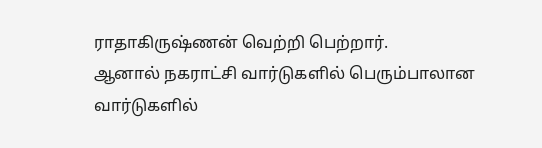ராதாகிருஷ்ணன் வெற்றி பெற்றார்.
ஆனால் நகராட்சி வார்டுகளில் பெரும்பாலான வார்டுகளில்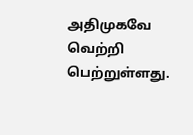அதிமுகவே வெற்றி பெற்றுள்ளது.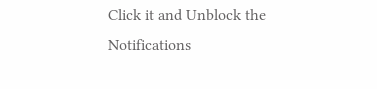Click it and Unblock the Notifications